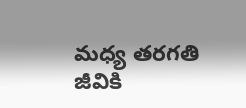మధ్య తరగతి జీవికి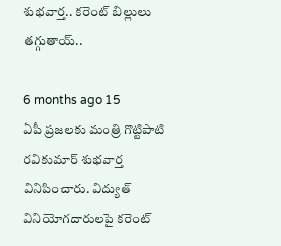శుభవార్త.. కరెంట్ బిల్లులు తగ్గుతాయ్..

6 months ago 15
ఏపీ ప్రజలకు మంత్రి గొట్టిపాటి రవికుమార్ శుభవార్త వినిపించారు. విద్యుత్ వినియోగదారులపై కరెంట్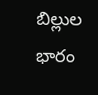బిల్లుల భారం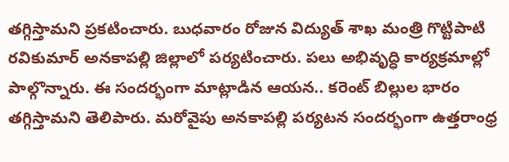తగ్గిస్తామని ప్రకటించారు. బుధవారం రోజున విద్యుత్ శాఖ మంత్రి గొట్టిపాటి రవికుమార్ అనకాపల్లి జిల్లాలో పర్యటించారు. పలు అభివృద్ధి కార్యక్రమాల్లో పాల్గొన్నారు. ఈ సందర్భంగా మాట్లాడిన ఆయన.. కరెంట్ బిల్లుల భారం తగ్గిస్తామని తెలిపారు. మరోవైపు అనకాపల్లి పర్యటన సందర్భంగా ఉత్తరాంధ్ర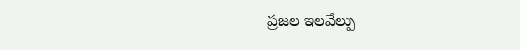ప్రజల ఇలవేల్పు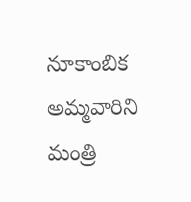నూకాంబిక అమ్మవారిని మంత్రి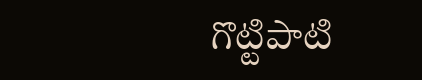గొట్టిపాటి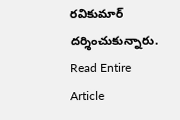రవికుమార్ దర్శించుకున్నారు.
Read Entire Article